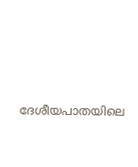ദേശീയപാതയിലെ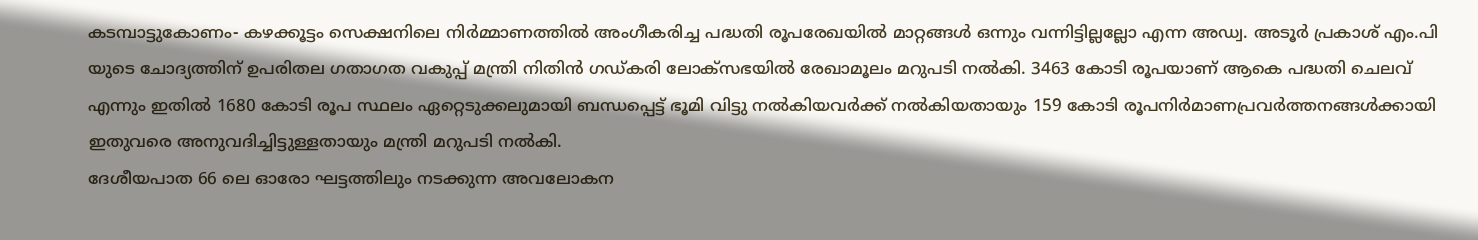കടമ്പാട്ടുകോണം- കഴക്കൂട്ടം സെക്ഷനിലെ നിർമ്മാണത്തിൽ അംഗീകരിച്ച പദ്ധതി രൂപരേഖയിൽ മാറ്റങ്ങൾ ഒന്നും വന്നിട്ടില്ലല്ലോ എന്ന അഡ്വ. അടൂർ പ്രകാശ് എം.പി യുടെ ചോദ്യത്തിന് ഉപരിതല ഗതാഗത വകുപ്പ് മന്ത്രി നിതിൻ ഗഡ്കരി ലോക്സഭയിൽ രേഖാമൂലം മറുപടി നൽകി. 3463 കോടി രൂപയാണ് ആകെ പദ്ധതി ചെലവ് എന്നും ഇതിൽ 1680 കോടി രൂപ സ്ഥലം ഏറ്റെടുക്കലുമായി ബന്ധപ്പെട്ട് ഭൂമി വിട്ടു നൽകിയവർക്ക് നൽകിയതായും 159 കോടി രൂപനിർമാണപ്രവർത്തനങ്ങൾക്കായി ഇതുവരെ അനുവദിച്ചിട്ടുള്ളതായും മന്ത്രി മറുപടി നൽകി.
ദേശീയപാത 66 ലെ ഓരോ ഘട്ടത്തിലും നടക്കുന്ന അവലോകന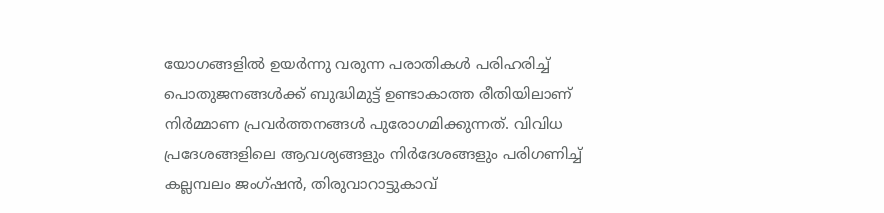യോഗങ്ങളിൽ ഉയർന്നു വരുന്ന പരാതികൾ പരിഹരിച്ച് പൊതുജനങ്ങൾക്ക് ബുദ്ധിമുട്ട് ഉണ്ടാകാത്ത രീതിയിലാണ് നിർമ്മാണ പ്രവർത്തനങ്ങൾ പുരോഗമിക്കുന്നത്. വിവിധ പ്രദേശങ്ങളിലെ ആവശ്യങ്ങളും നിർദേശങ്ങളും പരിഗണിച്ച് കല്ലമ്പലം ജംഗ്ഷൻ, തിരുവാറാട്ടുകാവ്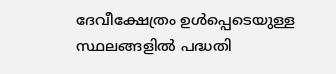ദേവീക്ഷേത്രം ഉൾപ്പെടെയുള്ള സ്ഥലങ്ങളിൽ പദ്ധതി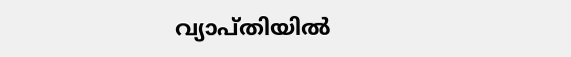വ്യാപ്തിയിൽ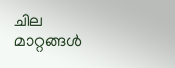ചില മാറ്റങ്ങൾ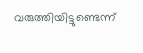വരുത്തിയിട്ടുണ്ടെന്ന്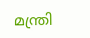മന്ത്രി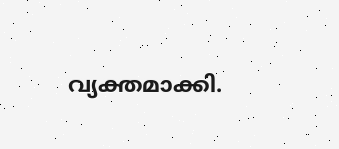വ്യക്തമാക്കി.